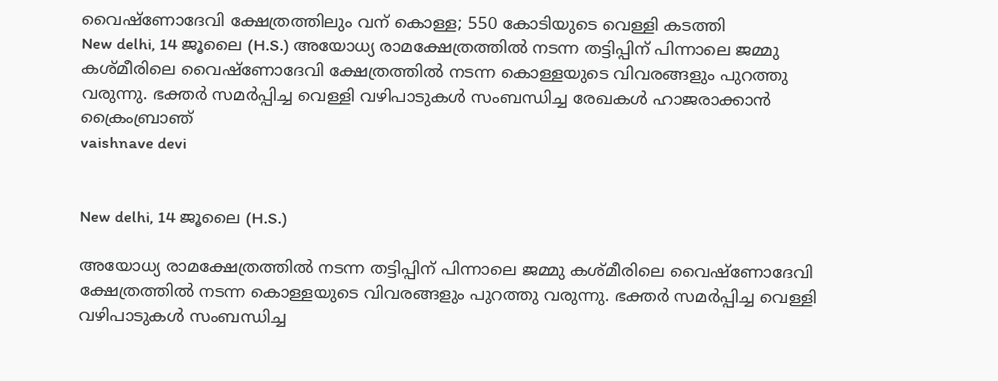വൈഷ്ണോദേവി ക്ഷേത്രത്തിലും വന് കൊള്ള; 550 കോടിയുടെ വെള്ളി കടത്തി
New delhi, 14 ജൂലൈ (H.S.) അയോധ്യ രാമക്ഷേത്രത്തില്‍ നടന്ന തട്ടിപ്പിന് പിന്നാലെ ജമ്മു കശ്മീരിലെ വൈഷ്ണോദേവി ക്ഷേത്രത്തില്‍ നടന്ന കൊള്ളയുടെ വിവരങ്ങളും പുറത്തു വരുന്നു. ഭക്തര്‍ സമര്‍പ്പിച്ച വെള്ളി വഴിപാടുകള്‍ സംബന്ധിച്ച രേഖകള്‍ ഹാജരാക്കാന്‍ ക്രൈംബ്രാഞ്
vaishnave devi


New delhi, 14 ജൂലൈ (H.S.)

അയോധ്യ രാമക്ഷേത്രത്തില്‍ നടന്ന തട്ടിപ്പിന് പിന്നാലെ ജമ്മു കശ്മീരിലെ വൈഷ്ണോദേവി ക്ഷേത്രത്തില്‍ നടന്ന കൊള്ളയുടെ വിവരങ്ങളും പുറത്തു വരുന്നു. ഭക്തര്‍ സമര്‍പ്പിച്ച വെള്ളി വഴിപാടുകള്‍ സംബന്ധിച്ച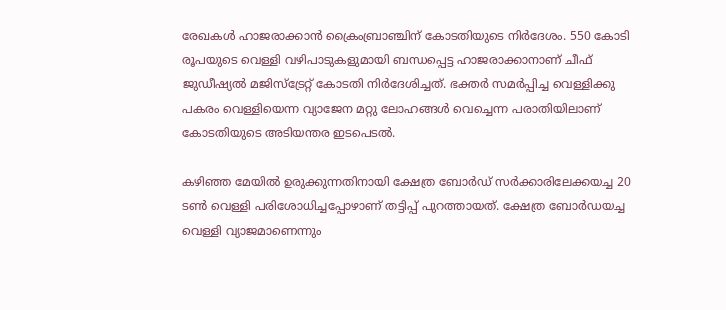രേഖകള്‍ ഹാജരാക്കാന്‍ ക്രൈംബ്രാഞ്ചിന് കോടതിയുടെ നിര്‍ദേശം. 550 കോടി രൂപയുടെ വെള്ളി വഴിപാടുകളുമായി ബന്ധപ്പെട്ട ഹാജരാക്കാനാണ് ചീഫ് ജുഡീഷ്യല്‍ മജിസ്ട്രേറ്റ് കോടതി നിര്‍ദേശിച്ചത്. ഭക്തര്‍ സമര്‍പ്പിച്ച വെള്ളിക്കു പകരം വെള്ളിയെന്ന വ്യാജേന മറ്റു ലോഹങ്ങള്‍ വെച്ചെന്ന പരാതിയിലാണ് കോടതിയുടെ അടിയന്തര ഇടപെടല്‍.

കഴിഞ്ഞ മേയില്‍ ഉരുക്കുന്നതിനായി ക്ഷേത്ര ബോര്‍ഡ് സര്‍ക്കാരിലേക്കയച്ച 20 ടണ്‍ വെള്ളി പരിശോധിച്ചപ്പോഴാണ് തട്ടിപ്പ് പുറത്തായത്. ക്ഷേത്ര ബോര്‍ഡയച്ച വെള്ളി വ്യാജമാണെന്നും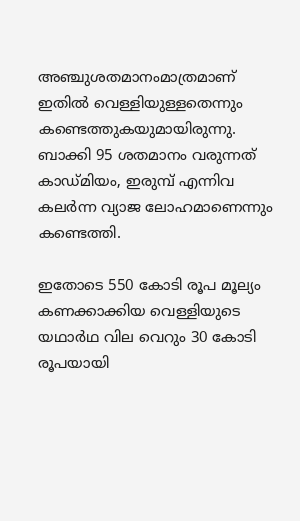അഞ്ചുശതമാനംമാത്രമാണ് ഇതില്‍ വെള്ളിയുള്ളതെന്നും കണ്ടെത്തുകയുമായിരുന്നു. ബാക്കി 95 ശതമാനം വരുന്നത് കാഡ്മിയം, ഇരുമ്പ് എന്നിവ കലര്‍ന്ന വ്യാജ ലോഹമാണെന്നും കണ്ടെത്തി.

ഇതോടെ 550 കോടി രൂപ മൂല്യം കണക്കാക്കിയ വെള്ളിയുടെ യഥാര്‍ഥ വില വെറും 30 കോടി രൂപയായി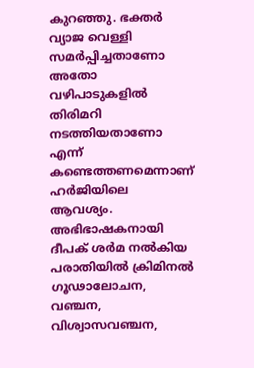കുറഞ്ഞു. ഭക്തര്‍ വ്യാജ വെള്ളി സമര്‍പ്പിച്ചതാണോ അതോ വഴിപാടുകളില്‍ തിരിമറി നടത്തിയതാണോ എന്ന് കണ്ടെത്തണമെന്നാണ് ഹര്‍ജിയിലെ ആവശ്യം. അഭിഭാഷകനായി ദീപക് ശര്‍മ നല്‍കിയ പരാതിയില്‍ ക്രിമിനല്‍ ഗൂഢാലോചന, വഞ്ചന, വിശ്വാസവഞ്ചന,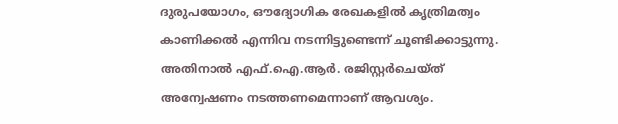ദുരുപയോഗം, ഔദ്യോഗിക രേഖകളില്‍ കൃത്രിമത്വം കാണിക്കല്‍ എന്നിവ നടന്നിട്ടുണ്ടെന്ന് ചൂണ്ടിക്കാട്ടുന്നു. അതിനാല്‍ എഫ്.ഐ.ആര്‍. രജിസ്റ്റര്‍ചെയ്ത് അന്വേഷണം നടത്തണമെന്നാണ് ആവശ്യം.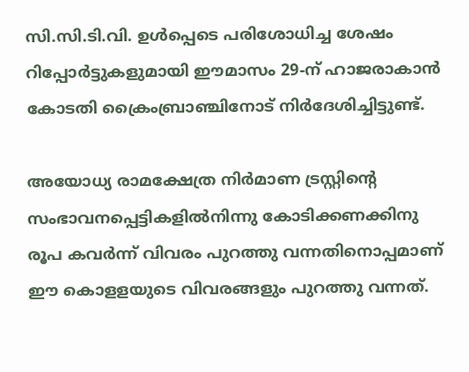സി.സി.ടി.വി. ഉള്‍പ്പെടെ പരിശോധിച്ച ശേഷം റിപ്പോര്‍ട്ടുകളുമായി ഈമാസം 29-ന് ഹാജരാകാന്‍ കോടതി ക്രൈംബ്രാഞ്ചിനോട് നിര്‍ദേശിച്ചിട്ടുണ്ട്.

അയോധ്യ രാമക്ഷേത്ര നിര്‍മാണ ട്രസ്റ്റിന്റെ സംഭാവനപ്പെട്ടികളില്‍നിന്നു കോടിക്കണക്കിനു രൂപ കവര്‍ന്ന് വിവരം പുറത്തു വന്നതിനൊപ്പമാണ് ഈ കൊളളയുടെ വിവരങ്ങളും പുറത്തു വന്നത്.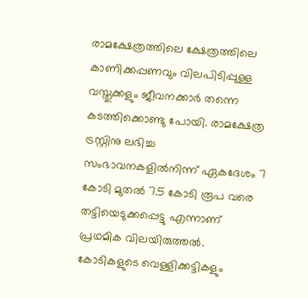രാമക്ഷേത്രത്തിലെ ക്ഷേത്രത്തിലെ കാണിക്കപ്പണവും വിലപിടിപ്പുള്ള വസ്തുക്കളും ജീവനക്കാര്‍ തന്നെ കടത്തിക്കൊണ്ടു പോയി. രാമക്ഷേത്ര ട്രസ്റ്റിനു ലഭിച്ച സംഭാവനകളില്‍നിന്ന് ഏകദേശം 7 കോടി മുതല്‍ 7.5 കോടി രൂപ വരെ തട്ടിയെടുക്കപ്പെട്ടു എന്നാണ് പ്രഥമിക വിലയിരുത്തല്‍. കോടികളുടെ വെള്ളിക്കട്ടികളും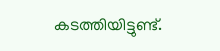കടത്തിയിട്ടുണ്ട്.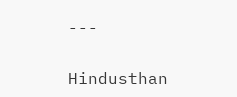---

Hindusthan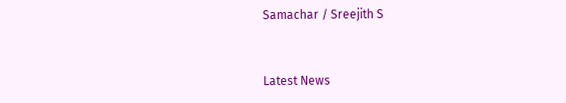Samachar / Sreejith S


Latest News